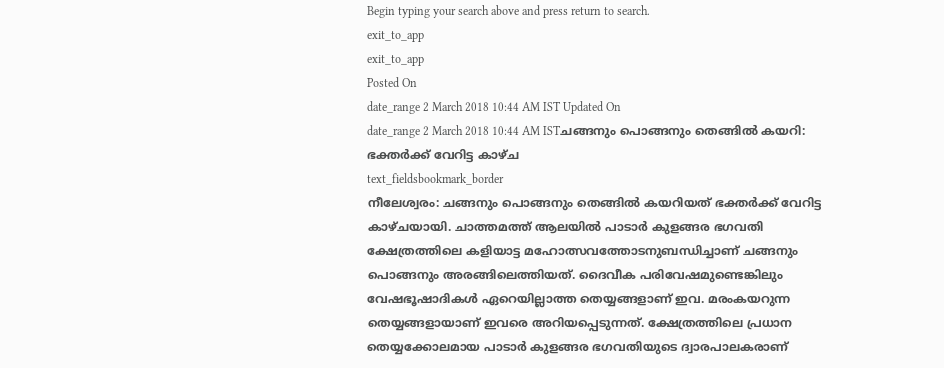Begin typing your search above and press return to search.
exit_to_app
exit_to_app
Posted On
date_range 2 March 2018 10:44 AM IST Updated On
date_range 2 March 2018 10:44 AM ISTചങ്ങനും പൊങ്ങനും തെങ്ങിൽ കയറി: ഭക്തർക്ക് വേറിട്ട കാഴ്ച
text_fieldsbookmark_border
നീലേശ്വരം: ചങ്ങനും പൊങ്ങനും തെങ്ങിൽ കയറിയത് ഭക്തർക്ക് വേറിട്ട കാഴ്ചയായി. ചാത്തമത്ത് ആലയിൽ പാടാർ കുളങ്ങര ഭഗവതി ക്ഷേത്രത്തിലെ കളിയാട്ട മഹോത്സവത്തോടനുബന്ധിച്ചാണ് ചങ്ങനും പൊങ്ങനും അരങ്ങിലെത്തിയത്. ദൈവീക പരിവേഷമുണ്ടെങ്കിലും വേഷഭൂഷാദികൾ ഏറെയില്ലാത്ത തെയ്യങ്ങളാണ് ഇവ. മരംകയറുന്ന തെയ്യങ്ങളായാണ് ഇവരെ അറിയപ്പെടുന്നത്. ക്ഷേത്രത്തിലെ പ്രധാന തെയ്യക്കോലമായ പാടാർ കുളങ്ങര ഭഗവതിയുടെ ദ്വാരപാലകരാണ്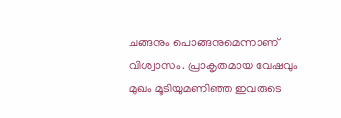ചങ്ങനും പൊങ്ങനുമെന്നാണ് വിശ്വാസം. പ്രാകൃതമായ വേഷവും മുഖം മൂടിയുമണിഞ്ഞ ഇവരുടെ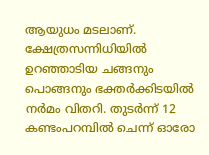ആയുധം മടലാണ്. ക്ഷേത്രസന്നിധിയിൽ ഉറഞ്ഞാടിയ ചങ്ങനും പൊങ്ങനും ഭക്തർക്കിടയിൽ നർമം വിതറി. തുടർന്ന് 12 കണ്ടംപറമ്പിൽ ചെന്ന് ഓരോ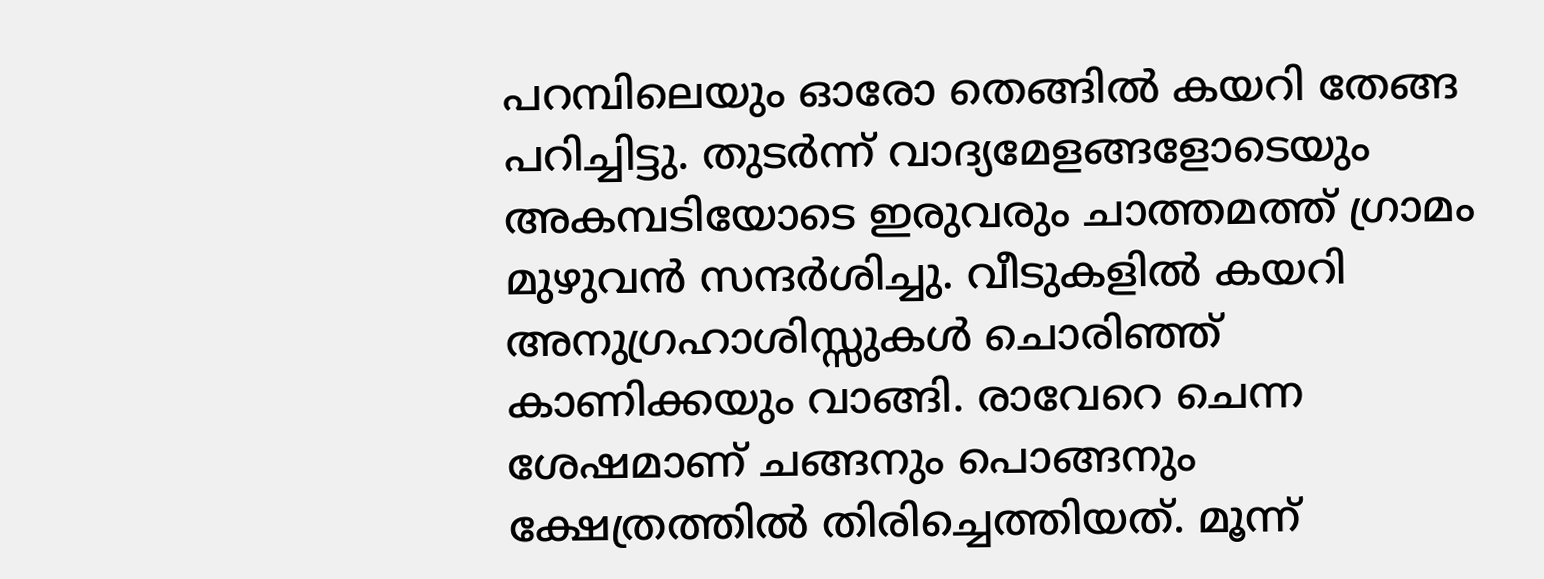പറമ്പിലെയും ഓരോ തെങ്ങിൽ കയറി തേങ്ങ പറിച്ചിട്ടു. തുടർന്ന് വാദ്യമേളങ്ങളോടെയും അകമ്പടിയോടെ ഇരുവരും ചാത്തമത്ത് ഗ്രാമം മുഴുവൻ സന്ദർശിച്ചു. വീടുകളിൽ കയറി അനുഗ്രഹാശിസ്സുകൾ ചൊരിഞ്ഞ് കാണിക്കയും വാങ്ങി. രാവേറെ ചെന്ന ശേഷമാണ് ചങ്ങനും പൊങ്ങനും ക്ഷേത്രത്തിൽ തിരിച്ചെത്തിയത്. മൂന്ന്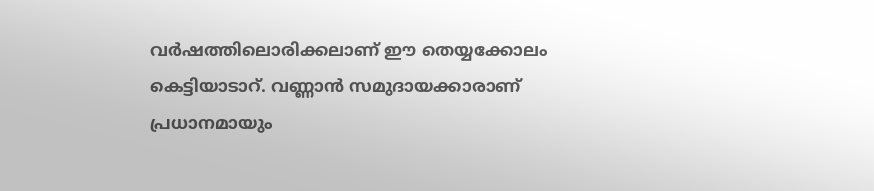വർഷത്തിലൊരിക്കലാണ് ഈ തെയ്യക്കോലം കെട്ടിയാടാറ്. വണ്ണാൻ സമുദായക്കാരാണ് പ്രധാനമായും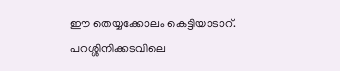ഈ തെയ്യക്കോലം കെട്ടിയാടാറ്. പറശ്ശിനിക്കടവിലെ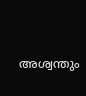അശ്വന്തും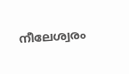നീലേശ്വരം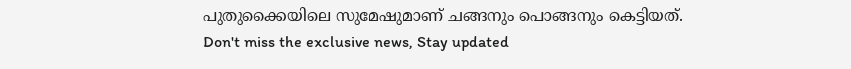പുതുക്കൈയിലെ സുമേഷുമാണ് ചങ്ങനും പൊങ്ങനും കെട്ടിയത്.
Don't miss the exclusive news, Stay updated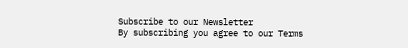Subscribe to our Newsletter
By subscribing you agree to our Terms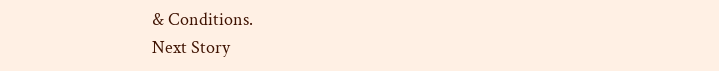& Conditions.
Next Story